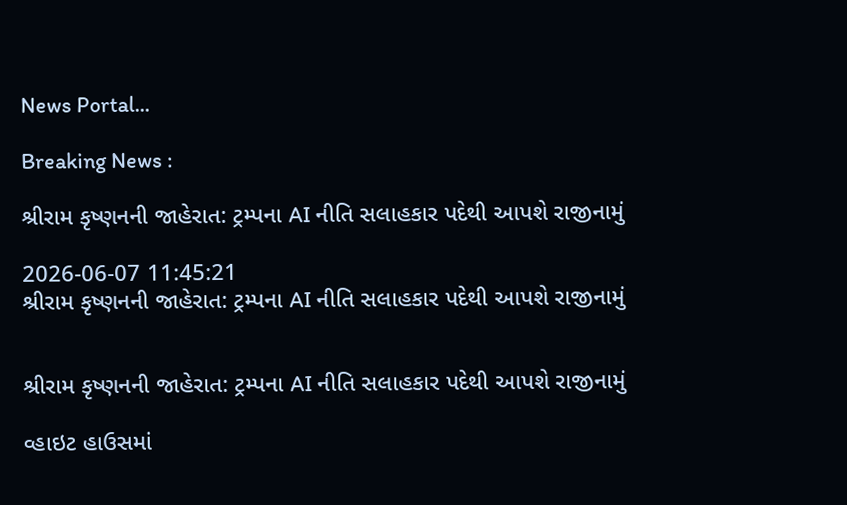News Portal...

Breaking News :

શ્રીરામ કૃષ્ણનની જાહેરાત: ટ્રમ્પના AI નીતિ સલાહકાર પદેથી આપશે રાજીનામું

2026-06-07 11:45:21
શ્રીરામ કૃષ્ણનની જાહેરાત: ટ્રમ્પના AI નીતિ સલાહકાર પદેથી આપશે રાજીનામું


શ્રીરામ કૃષ્ણનની જાહેરાત: ટ્રમ્પના AI નીતિ સલાહકાર પદેથી આપશે રાજીનામું

વ્હાઇટ હાઉસમાં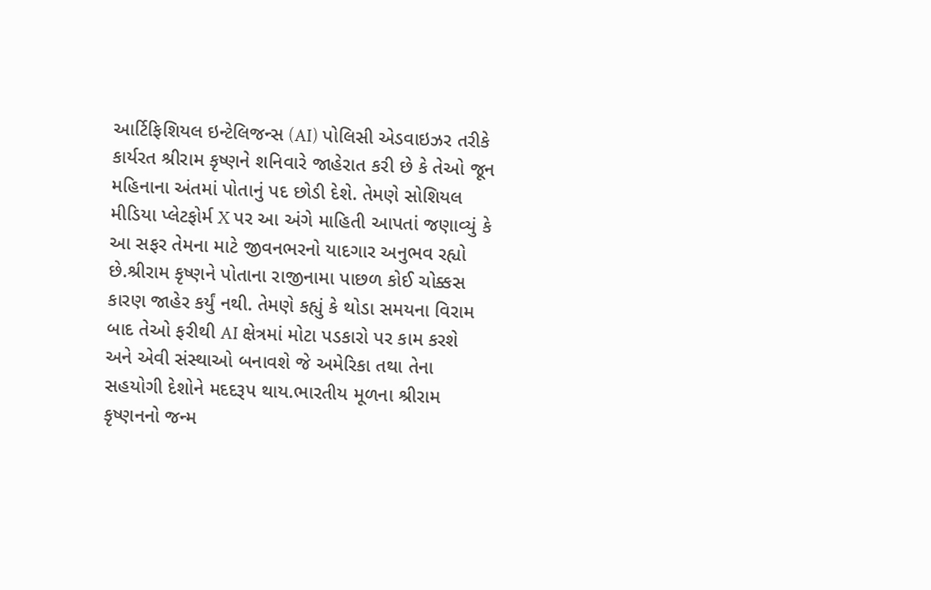આર્ટિફિશિયલ ઇન્ટેલિજન્સ (AI) પોલિસી એડવાઇઝર તરીકે કાર્યરત શ્રીરામ કૃષ્ણને શનિવારે જાહેરાત કરી છે કે તેઓ જૂન મહિનાના અંતમાં પોતાનું પદ છોડી દેશે. તેમણે સોશિયલ મીડિયા પ્લેટફોર્મ X પર આ અંગે માહિતી આપતાં જણાવ્યું કે આ સફર તેમના માટે જીવનભરનો યાદગાર અનુભવ રહ્યો છે.શ્રીરામ કૃષ્ણને પોતાના રાજીનામા પાછળ કોઈ ચોક્કસ કારણ જાહેર કર્યું નથી. તેમણે કહ્યું કે થોડા સમયના વિરામ બાદ તેઓ ફરીથી AI ક્ષેત્રમાં મોટા પડકારો પર કામ કરશે અને એવી સંસ્થાઓ બનાવશે જે અમેરિકા તથા તેના સહયોગી દેશોને મદદરૂપ થાય.ભારતીય મૂળના શ્રીરામ કૃષ્ણનનો જન્મ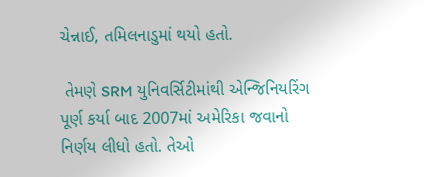ચેન્નાઈ, તમિલનાડુમાં થયો હતો.

 તેમણે SRM યુનિવર્સિટીમાંથી એન્જિનિયરિંગ પૂર્ણ કર્યા બાદ 2007માં અમેરિકા જવાનો નિર્ણય લીધો હતો. તેઓ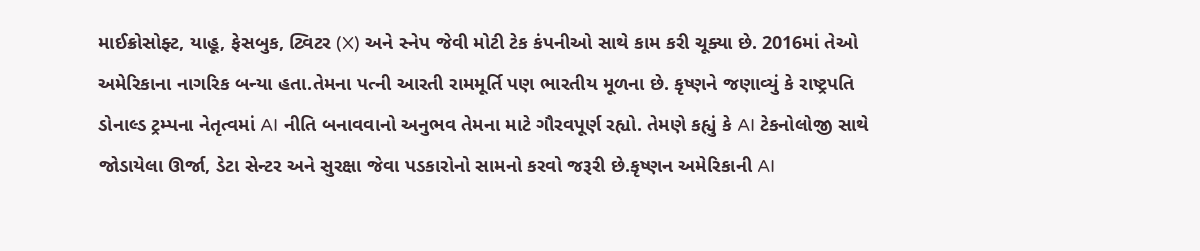માઈક્રોસોફ્ટ, યાહૂ, ફેસબુક, ટ્વિટર (X) અને સ્નેપ જેવી મોટી ટેક કંપનીઓ સાથે કામ કરી ચૂક્યા છે. 2016માં તેઓ અમેરિકાના નાગરિક બન્યા હતા.તેમના પત્ની આરતી રામમૂર્તિ પણ ભારતીય મૂળના છે. કૃષ્ણને જણાવ્યું કે રાષ્ટ્રપતિ ડોનાલ્ડ ટ્રમ્પના નેતૃત્વમાં AI નીતિ બનાવવાનો અનુભવ તેમના માટે ગૌરવપૂર્ણ રહ્યો. તેમણે કહ્યું કે AI ટેકનોલોજી સાથે જોડાયેલા ઊર્જા, ડેટા સેન્ટર અને સુરક્ષા જેવા પડકારોનો સામનો કરવો જરૂરી છે.કૃષ્ણન અમેરિકાની AI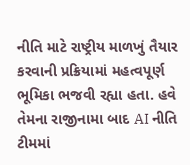નીતિ માટે રાષ્ટ્રીય માળખું તૈયાર કરવાની પ્રક્રિયામાં મહત્વપૂર્ણ ભૂમિકા ભજવી રહ્યા હતા. હવે તેમના રાજીનામા બાદ AI નીતિ ટીમમાં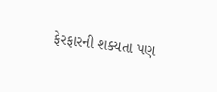ફેરફારની શક્યતા પણ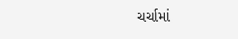ચર્ચામાં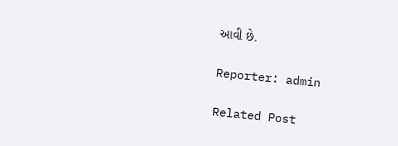આવી છે.

Reporter: admin

Related Post